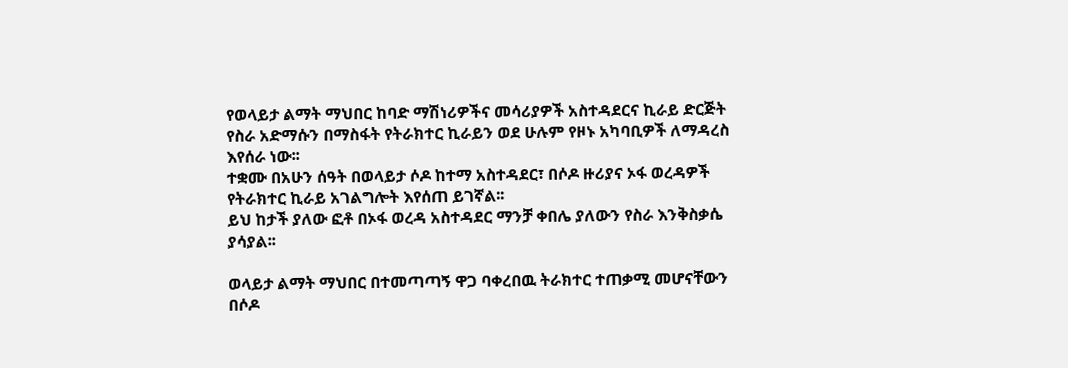የወላይታ ልማት ማህበር ከባድ ማሽነሪዎችና መሳሪያዎች አስተዳደርና ኪራይ ድርጅት የስራ አድማሱን በማስፋት የትራክተር ኪራይን ወደ ሁሉም የዞኑ አካባቢዎች ለማዳረስ እየሰራ ነው፡፡
ተቋሙ በአሁን ሰዓት በወላይታ ሶዶ ከተማ አስተዳደር፣ በሶዶ ዙሪያና ኦፋ ወረዳዎች የትራክተር ኪራይ አገልግሎት እየሰጠ ይገኛል፡፡
ይህ ከታች ያለው ፎቶ በኦፋ ወረዳ አስተዳደር ማንቻ ቀበሌ ያለውን የስራ እንቅስቃሴ ያሳያል፡፡

ወላይታ ልማት ማህበር በተመጣጣኝ ዋጋ ባቀረበዉ ትራክተር ተጠቃሚ መሆናቸውን በሶዶ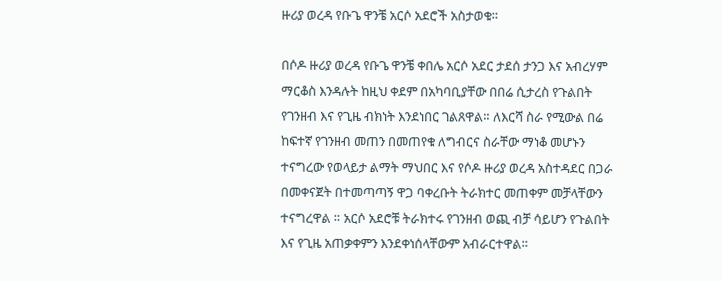ዙሪያ ወረዳ የቡጌ ዋንቼ አርሶ አደሮች አስታወቁ።

በሶዶ ዙሪያ ወረዳ የቡጌ ዋንቼ ቀበሌ አርሶ አደር ታደሰ ታንጋ እና አብረሃም ማርቆስ እንዳሉት ከዚህ ቀደም በአካባቢያቸው በበሬ ሲታረስ የጉልበት የገንዘብ እና የጊዜ ብክነት እንደነበር ገልጸዋል። ለእርሻ ስራ የሚውል በሬ ከፍተኛ የገንዘብ መጠን በመጠየቁ ለግብርና ስራቸው ማነቆ መሆኑን ተናግረው የወላይታ ልማት ማህበር እና የሶዶ ዙሪያ ወረዳ አስተዳደር በጋራ በመቀናጀት በተመጣጣኝ ዋጋ ባቀረቡት ትራክተር መጠቀም መቻላቸውን ተናግረዋል ። አርሶ አደሮቹ ትራክተሩ የገንዘብ ወጪ ብቻ ሳይሆን የጉልበት እና የጊዜ አጠቃቀምን እንደቀነሰላቸውም አብራርተዋል።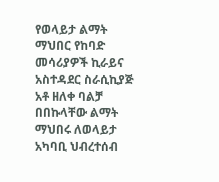የወላይታ ልማት ማህበር የከባድ መሳሪያዎች ኪራይና አስተዳደር ስራሲኪያጅ አቶ ዘለቀ ባልቻ በበኩላቸው ልማት ማህበሩ ለወላይታ አካባቢ ህብረተሰብ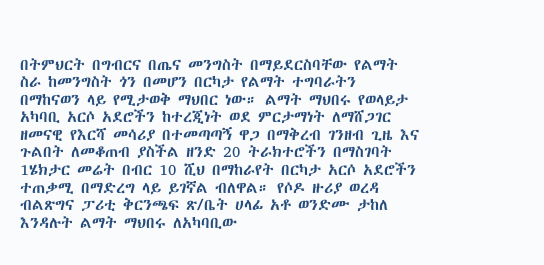በትምህርት በግብርና በጤና መንግስት በማይደርስባቸው የልማት ስራ ከመንግስት ጎን በመሆን በርካታ የልማት ተግባራትን በማከናወን ላይ የሚታወቅ ማህበር ነው። ልማት ማህበሩ የወላይታ አካባቢ አርሶ አደሮችን ከተረጂነት ወደ ምርታማነት ለማሸጋገር ዘመናዊ የእርሻ መሳሪያ በተመጣጣኝ ዋጋ በማቅረብ ገንዘብ ጊዜ እና ጉልበት ለመቆጠብ ያስችል ዘንድ 20 ትራክተሮችን በማስገባት 1ሄክታር መሬት በብር 10 ሺህ በማከራየት በርካታ አርሶ አደሮችን ተጠቃሚ በማድረግ ላይ ይገኛል ብለዋል። የሶዶ ዙሪያ ወረዳ ብልጽግና ፓሪቲ ቅርንጫፍ ጽ/ቤት ሀላፊ አቶ ወንድሙ ታከለ እንዳሉት ልማት ማህበሩ ለአካባቢው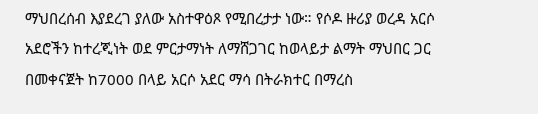ማህበረሰብ እያደረገ ያለው አስተዋዕጾ የሚበረታታ ነው። የሶዶ ዙሪያ ወረዳ አርሶ አደሮችን ከተረጂነት ወደ ምርታማነት ለማሸጋገር ከወላይታ ልማት ማህበር ጋር በመቀናጀት ከ7000 በላይ አርሶ አደር ማሳ በትራክተር በማረስ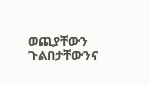ወጪያቸውን ጉልበታቸውንና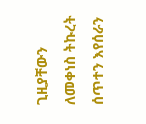ጊዚያቸውን ለመቀነስ ትኩረት ሰጥተን እየሰራን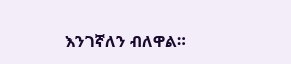እንገኛለን ብለዋል።